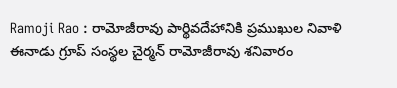Ramoji Rao : రామోజీరావు పార్థివదేహానికి ప్రముఖుల నివాళి
ఈనాడు గ్రూప్ సంస్థల చైర్మన్ రామోజీరావు శనివారం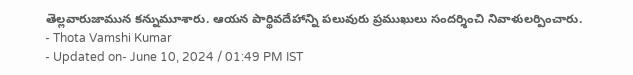తెల్లవారుజామున కన్నుమూశారు. ఆయన పార్థివదేహాన్ని పలువురు ప్రముఖులు సందర్శించి నివాళులర్పించారు.
- Thota Vamshi Kumar
- Updated on- June 10, 2024 / 01:49 PM IST